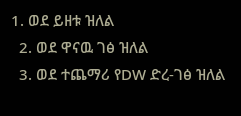1. ወደ ይዘቱ ዝለል
  2. ወደ ዋናዉ ገፅ ዝለል
  3. ወደ ተጨማሪ የDW ድረ-ገፅ ዝለል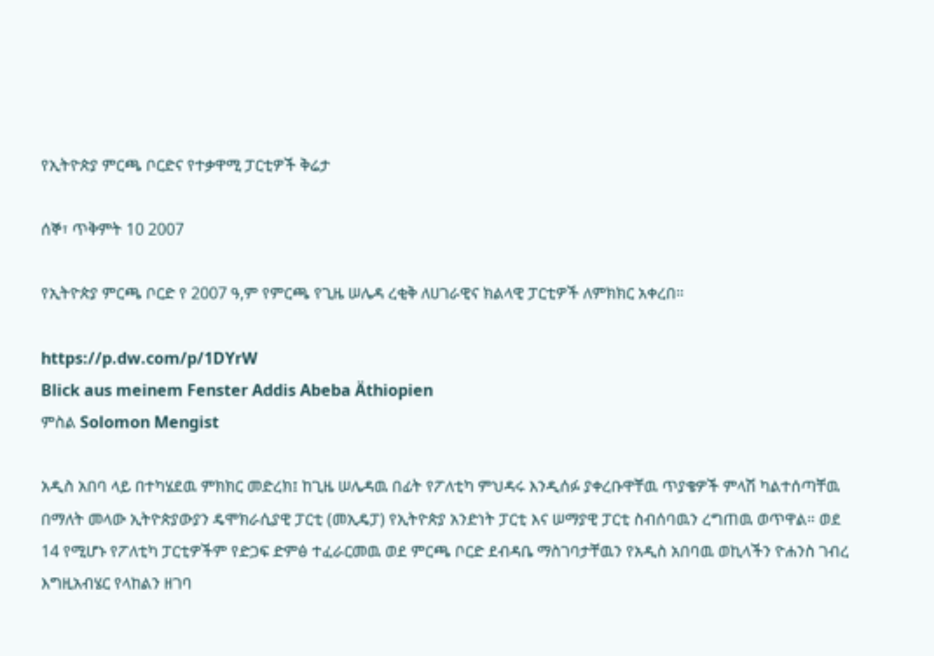የኢትዮጵያ ምርጫ ቦርድና የተቃዋሚ ፓርቲዎች ቅሬታ

ሰኞ፣ ጥቅምት 10 2007

የኢትዮጵያ ምርጫ ቦርድ የ 2007 ዓ,ም የምርጫ የጊዜ ሠሌዳ ረቂቅ ለሀገራዊና ክልላዊ ፓርቲዎች ለምክክር አቀረበ።

https://p.dw.com/p/1DYrW
Blick aus meinem Fenster Addis Abeba Äthiopien
ምስል Solomon Mengist

አዲስ አበባ ላይ በተካሄደዉ ምክክር መድረክ፤ ከጊዜ ሠሌዳዉ በፊት የፖለቲካ ምህዳሩ እንዲሰፉ ያቀረቡዋቸዉ ጥያቄዎች ምላሽ ካልተሰጣቸዉ በማለት መላው ኢትዮጵያውያን ዴሞክራሲያዊ ፓርቲ (መኢዴፓ) የኢትዮጵያ አንድነት ፓርቲ እና ሠማያዊ ፓርቲ ስብሰባዉን ረግጠዉ ወጥዋል። ወደ 14 የሚሆኑ የፖለቲካ ፓርቲዎችም የድጋፍ ድምፅ ተፈራርመዉ ወደ ምርጫ ቦርድ ደብዳቤ ማስገባታቸዉን የአዲስ አበባዉ ወኪላችን ዮሐንስ ገብረ እግዚአብሄር የላከልን ዘገባ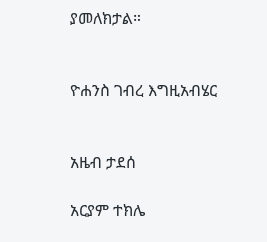ያመለክታል።


ዮሐንስ ገብረ እግዚአብሄር


አዜብ ታደሰ

አርያም ተክሌ